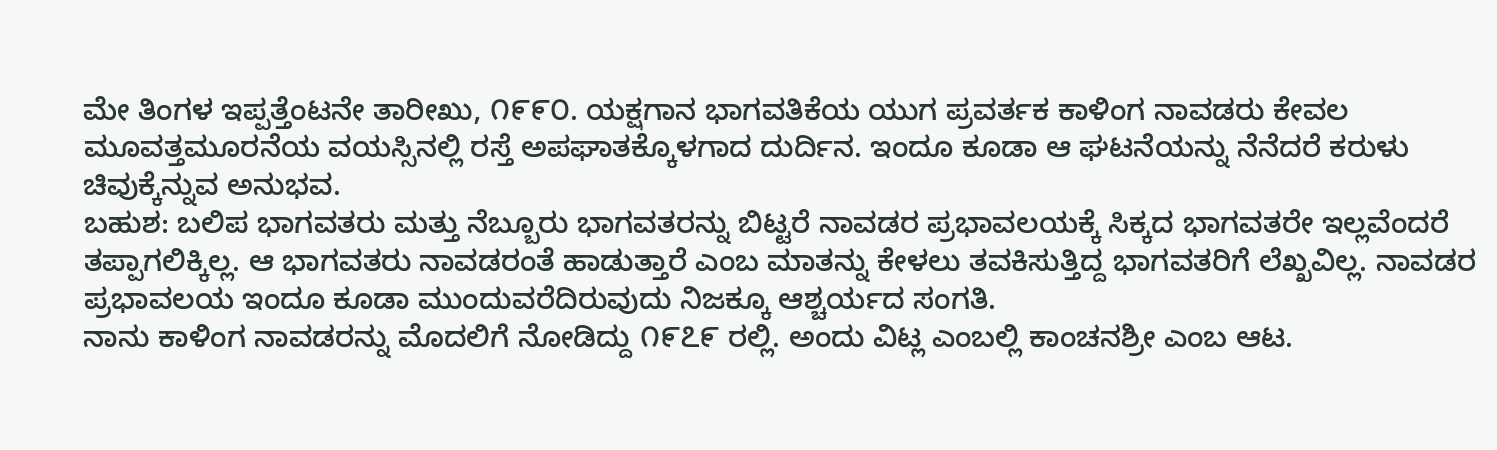ಮೇ ತಿಂಗಳ ಇಪ್ಪತ್ತೆಂಟನೇ ತಾರೀಖು, ೧೯೯೦. ಯಕ್ಷಗಾನ ಭಾಗವತಿಕೆಯ ಯುಗ ಪ್ರವರ್ತಕ ಕಾಳಿಂಗ ನಾವಡರು ಕೇವಲ ಮೂವತ್ತಮೂರನೆಯ ವಯಸ್ಸಿನಲ್ಲಿ ರಸ್ತೆ ಅಪಘಾತಕ್ಕೊಳಗಾದ ದುರ್ದಿನ. ಇಂದೂ ಕೂಡಾ ಆ ಘಟನೆಯನ್ನು ನೆನೆದರೆ ಕರುಳು ಚಿವುಕ್ಕೆನ್ನುವ ಅನುಭವ.
ಬಹುಶ: ಬಲಿಪ ಭಾಗವತರು ಮತ್ತು ನೆಬ್ಬೂರು ಭಾಗವತರನ್ನು ಬಿಟ್ಟರೆ ನಾವಡರ ಪ್ರಭಾವಲಯಕ್ಕೆ ಸಿಕ್ಕದ ಭಾಗವತರೇ ಇಲ್ಲವೆಂದರೆ ತಪ್ಪಾಗಲಿಕ್ಕಿಲ್ಲ. ಆ ಭಾಗವತರು ನಾವಡರಂತೆ ಹಾಡುತ್ತಾರೆ ಎಂಬ ಮಾತನ್ನು ಕೇಳಲು ತವಕಿಸುತ್ತಿದ್ದ ಭಾಗವತರಿಗೆ ಲೆಖ್ಖವಿಲ್ಲ. ನಾವಡರ ಪ್ರಭಾವಲಯ ಇಂದೂ ಕೂಡಾ ಮುಂದುವರೆದಿರುವುದು ನಿಜಕ್ಕೂ ಆಶ್ಚರ್ಯದ ಸಂಗತಿ.
ನಾನು ಕಾಳಿಂಗ ನಾವಡರನ್ನು ಮೊದಲಿಗೆ ನೋಡಿದ್ದು ೧೯೭೯ ರಲ್ಲಿ. ಅಂದು ವಿಟ್ಲ ಎಂಬಲ್ಲಿ ಕಾಂಚನಶ್ರೀ ಎಂಬ ಆಟ.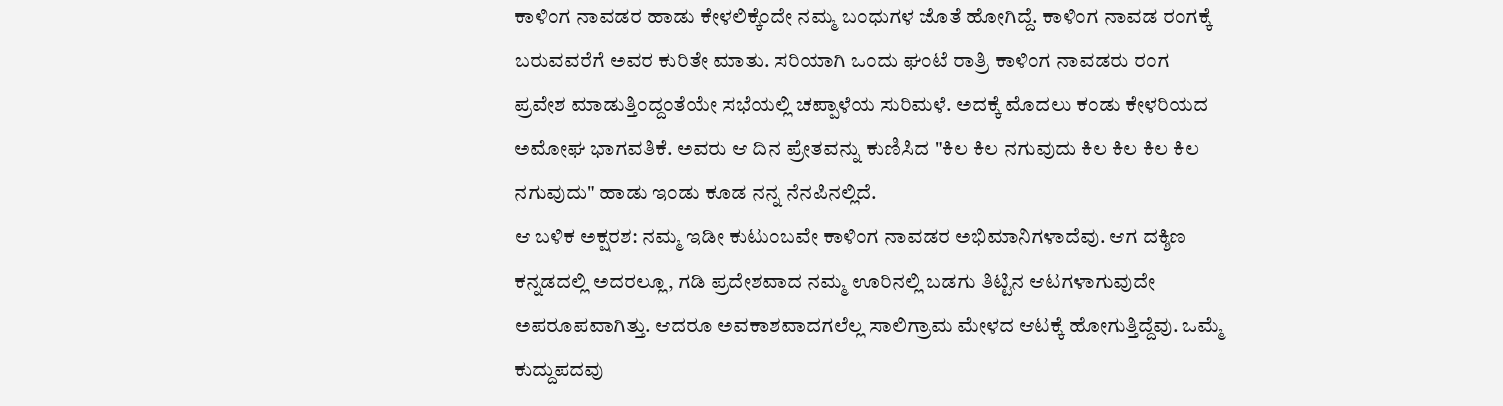ಕಾಳಿಂಗ ನಾವಡರ ಹಾಡು ಕೇಳಲಿಕ್ಕೆಂದೇ ನಮ್ಮ ಬಂಧುಗಳ ಜೊತೆ ಹೋಗಿದ್ದೆ. ಕಾಳಿಂಗ ನಾವಡ ರಂಗಕ್ಕೆ ಬರುವವರೆಗೆ ಅವರ ಕುರಿತೇ ಮಾತು. ಸರಿಯಾಗಿ ಒಂದು ಘಂಟೆ ರಾತ್ರಿ ಕಾಳಿಂಗ ನಾವಡರು ರಂಗ ಪ್ರವೇಶ ಮಾಡುತ್ತಿಂದ್ದಂತೆಯೇ ಸಭೆಯಲ್ಲಿ ಚಪ್ಪಾಳೆಯ ಸುರಿಮಳೆ. ಅದಕ್ಕೆ ಮೊದಲು ಕಂಡು ಕೇಳರಿಯದ ಅಮೋಘ ಭಾಗವತಿಕೆ. ಅವರು ಆ ದಿನ ಪ್ರೇತವನ್ನು ಕುಣಿಸಿದ "ಕಿಲ ಕಿಲ ನಗುವುದು ಕಿಲ ಕಿಲ ಕಿಲ ಕಿಲ ನಗುವುದು" ಹಾಡು ಇಂಡು ಕೂಡ ನನ್ನ ನೆನಪಿನಲ್ಲಿದೆ.
ಆ ಬಳಿಕ ಅಕ್ಷರಶ: ನಮ್ಮ ಇಡೀ ಕುಟುಂಬವೇ ಕಾಳಿಂಗ ನಾವಡರ ಅಭಿಮಾನಿಗಳಾದೆವು. ಆಗ ದಕ್ಶಿಣ ಕನ್ನಡದಲ್ಲಿ ಅದರಲ್ಲೂ, ಗಡಿ ಪ್ರದೇಶವಾದ ನಮ್ಮ ಊರಿನಲ್ಲಿ ಬಡಗು ತಿಟ್ಟಿನ ಆಟಗಳಾಗುವುದೇ ಅಪರೂಪವಾಗಿತ್ತು. ಆದರೂ ಅವಕಾಶವಾದಗಲೆಲ್ಲ ಸಾಲಿಗ್ರಾಮ ಮೇಳದ ಆಟಕ್ಕೆ ಹೋಗುತ್ತಿದ್ದೆವು. ಒಮ್ಮೆ ಕುದ್ದುಪದವು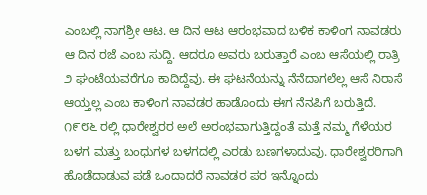ಎಂಬಲ್ಲಿ ನಾಗಶ್ರೀ ಆಟ. ಆ ದಿನ ಆಟ ಆರಂಭವಾದ ಬಳಿಕ ಕಾಳಿಂಗ ನಾವಡರು ಆ ದಿನ ರಜೆ ಎಂಬ ಸುದ್ದಿ. ಆದರೂ ಅವರು ಬರುತ್ತಾರೆ ಎಂಬ ಆಸೆಯಲ್ಲಿ ರಾತ್ರಿ ೨ ಘಂಟೆಯವರೆಗೂ ಕಾದಿದ್ದೆವು. ಈ ಘಟನೆಯನ್ನು ನೆನೆದಾಗಲೆಲ್ಲ ಆಸೆ ನಿರಾಸೆ ಆಯ್ತಲ್ಲ ಎಂಬ ಕಾಳಿಂಗ ನಾವಡರ ಹಾಡೊಂದು ಈಗ ನೆನಪಿಗೆ ಬರುತ್ತಿದೆ.
೧೯೮೬ ರಲ್ಲಿ ಧಾರೇಶ್ವರರ ಅಲೆ ಅರಂಭವಾಗುತ್ತಿದ್ದಂತೆ ಮತ್ತೆ ನಮ್ಮ ಗೆಳೆಯರ ಬಳಗ ಮತ್ತು ಬಂಧುಗಳ ಬಳಗದಲ್ಲಿ ಎರಡು ಬಣಗಳಾದುವು. ಧಾರೇಶ್ವರರಿಗಾಗಿ ಹೊಡೆದಾಡುವ ಪಡೆ ಒಂದಾದರೆ ನಾವಡರ ಪರ ಇನ್ನೊಂದು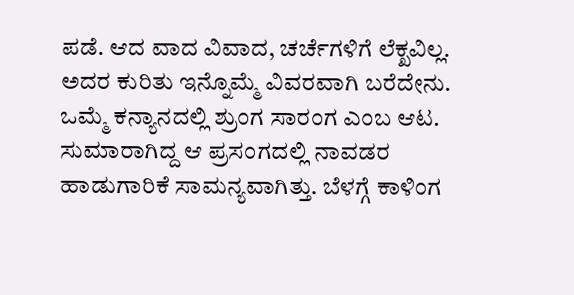ಪಡೆ. ಆದ ವಾದ ವಿವಾದ, ಚರ್ಚೆಗಳಿಗೆ ಲೆಕ್ಖವಿಲ್ಲ. ಅದರ ಕುರಿತು ಇನ್ನೊಮ್ಮೆ ವಿವರವಾಗಿ ಬರೆದೇನು.
ಒಮ್ಮೆ ಕನ್ಯಾನದಲ್ಲಿ ಶ್ರುಂಗ ಸಾರಂಗ ಎಂಬ ಆಟ. ಸುಮಾರಾಗಿದ್ದ ಆ ಪ್ರಸಂಗದಲ್ಲಿ ನಾವಡರ ಹಾಡುಗಾರಿಕೆ ಸಾಮನ್ಯವಾಗಿತ್ತು. ಬೆಳಗ್ಗೆ ಕಾಳಿಂಗ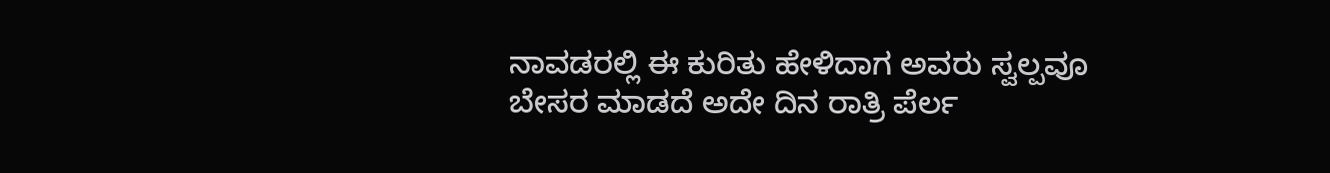ನಾವಡರಲ್ಲಿ ಈ ಕುರಿತು ಹೇಳಿದಾಗ ಅವರು ಸ್ವಲ್ಪವೂ ಬೇಸರ ಮಾಡದೆ ಅದೇ ದಿನ ರಾತ್ರಿ ಪೆರ್ಲ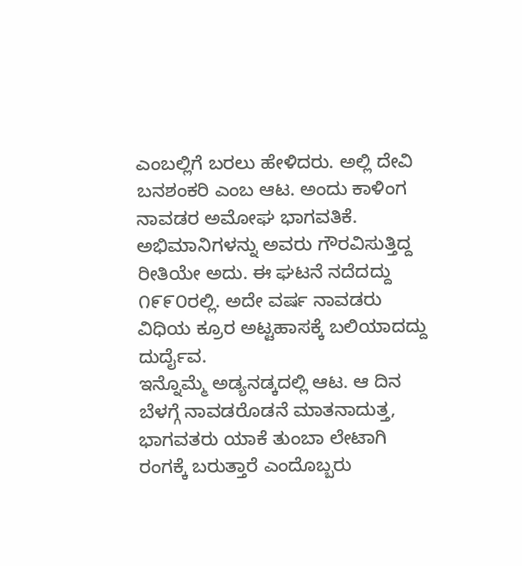ಎಂಬಲ್ಲಿಗೆ ಬರಲು ಹೇಳಿದರು. ಅಲ್ಲಿ ದೇವಿ ಬನಶಂಕರಿ ಎಂಬ ಆಟ. ಅಂದು ಕಾಳಿಂಗ ನಾವಡರ ಅಮೋಘ ಭಾಗವತಿಕೆ. ಅಭಿಮಾನಿಗಳನ್ನು ಅವರು ಗೌರವಿಸುತ್ತಿದ್ದ ರೀತಿಯೇ ಅದು. ಈ ಘಟನೆ ನದೆದದ್ದು ೧೯೯೦ರಲ್ಲಿ. ಅದೇ ವರ್ಷ ನಾವಡರು ವಿಧಿಯ ಕ್ರೂರ ಅಟ್ಟಹಾಸಕ್ಕೆ ಬಲಿಯಾದದ್ದು ದುರ್ದೈವ.
ಇನ್ನೊಮ್ಮೆ ಅಡ್ಯನಡ್ಕದಲ್ಲಿ ಆಟ. ಆ ದಿನ ಬೆಳಗ್ಗೆ ನಾವಡರೊಡನೆ ಮಾತನಾದುತ್ತ, ಭಾಗವತರು ಯಾಕೆ ತುಂಬಾ ಲೇಟಾಗಿ ರಂಗಕ್ಕೆ ಬರುತ್ತಾರೆ ಎಂದೊಬ್ಬರು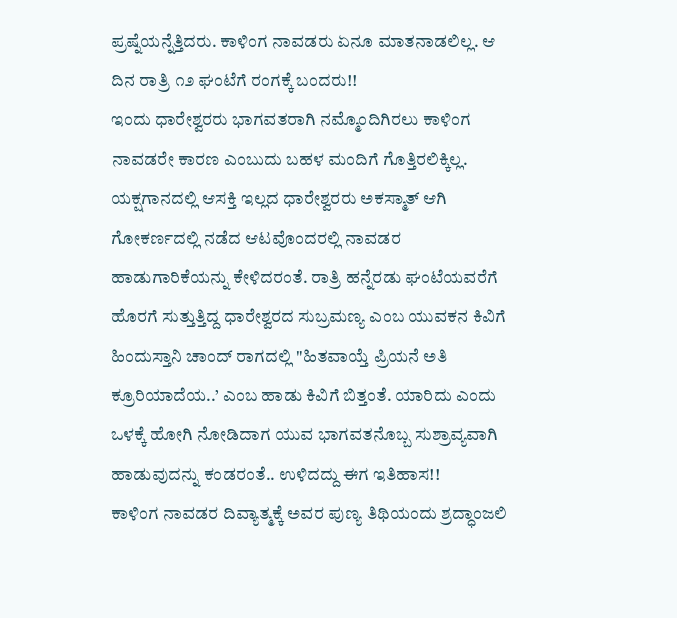ಪ್ರಷ್ನೆಯನ್ನೆತ್ತಿದರು. ಕಾಳಿಂಗ ನಾವಡರು ಏನೂ ಮಾತನಾಡಲಿಲ್ಲ. ಆ ದಿನ ರಾತ್ರಿ ೧೨ ಘಂಟೆಗೆ ರಂಗಕ್ಕೆ ಬಂದರು!!
ಇಂದು ಧಾರೇಶ್ವರರು ಭಾಗವತರಾಗಿ ನಮ್ಮೊಂದಿಗಿರಲು ಕಾಳಿಂಗ ನಾವಡರೇ ಕಾರಣ ಎಂಬುದು ಬಹಳ ಮಂದಿಗೆ ಗೊತ್ತಿರಲಿಕ್ಕಿಲ್ಲ. ಯಕ್ಷಗಾನದಲ್ಲಿ ಆಸಕ್ತಿ ಇಲ್ಲದ ಧಾರೇಶ್ವರರು ಅಕಸ್ಮಾತ್ ಆಗಿ ಗೋಕರ್ಣದಲ್ಲಿ ನಡೆದ ಆಟವೊಂದರಲ್ಲಿ ನಾವಡರ ಹಾಡುಗಾರಿಕೆಯನ್ನು ಕೇಳಿದರಂತೆ. ರಾತ್ರಿ ಹನ್ನೆರಡು ಘಂಟೆಯವರೆಗೆ ಹೊರಗೆ ಸುತ್ತುತ್ತಿದ್ದ ಧಾರೇಶ್ವರದ ಸುಬ್ರಮಣ್ಯ ಎಂಬ ಯುವಕನ ಕಿವಿಗೆ ಹಿಂದುಸ್ತಾನಿ ಚಾಂದ್ ರಾಗದಲ್ಲಿ "ಹಿತವಾಯ್ತೆ ಪ್ರಿಯನೆ ಅತಿ ಕ್ರೂರಿಯಾದೆಯ..’ ಎಂಬ ಹಾಡು ಕಿವಿಗೆ ಬಿತ್ತಂತೆ. ಯಾರಿದು ಎಂದು ಒಳಕ್ಕೆ ಹೋಗಿ ನೋಡಿದಾಗ ಯುವ ಭಾಗವತನೊಬ್ಬ ಸುಶ್ರಾವ್ಯವಾಗಿ ಹಾಡುವುದನ್ನು ಕಂಡರಂತೆ.. ಉಳಿದದ್ದು ಈಗ ಇತಿಹಾಸ!!
ಕಾಳಿಂಗ ನಾವಡರ ದಿವ್ಯಾತ್ಮಕ್ಕೆ ಅವರ ಪುಣ್ಯ ತಿಥಿಯಂದು ಶ್ರದ್ಧಾಂಜಲಿ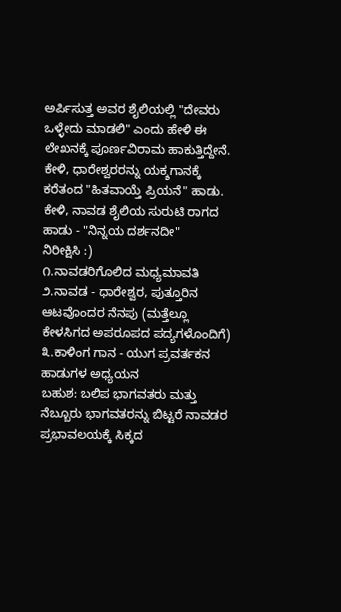ಅರ್ಪಿಸುತ್ತ ಅವರ ಶೈಲಿಯಲ್ಲಿ "ದೇವರು ಒಳ್ಳೇದು ಮಾಡಲಿ" ಎಂದು ಹೇಳಿ ಈ ಲೇಖನಕ್ಕೆ ಪೂರ್ಣವಿರಾಮ ಹಾಕುತ್ತಿದ್ದೇನೆ.
ಕೇಳಿ, ಧಾರೇಶ್ವರರನ್ನು ಯಕ್ಶಗಾನಕ್ಕೆ ಕರೆತಂದ "ಹಿತವಾಯ್ತೆ ಪ್ರಿಯನೆ" ಹಾಡು.
ಕೇಳಿ, ನಾವಡ ಶೈಲಿಯ ಸುರುಟಿ ರಾಗದ ಹಾಡು - "ನಿನ್ನಯ ದರ್ಶನದೀ"
ನಿರೀಕ್ಷಿಸಿ :)
೧.ನಾವಡರಿಗೊಲಿದ ಮಧ್ಯಮಾವತಿ
೨.ನಾವಡ - ಧಾರೇಶ್ವರ, ಪುತ್ತೂರಿನ ಆಟವೊಂದರ ನೆನಪು (ಮತ್ತೆಲ್ಲೂ ಕೇಳಸಿಗದ ಅಪರೂಪದ ಪದ್ಯಗಳೊಂದಿಗೆ)
೩.ಕಾಳಿಂಗ ಗಾನ - ಯುಗ ಪ್ರವರ್ತಕನ ಹಾಡುಗಳ ಅಧ್ಯಯನ
ಬಹುಶ: ಬಲಿಪ ಭಾಗವತರು ಮತ್ತು ನೆಬ್ಬೂರು ಭಾಗವತರನ್ನು ಬಿಟ್ಟರೆ ನಾವಡರ ಪ್ರಭಾವಲಯಕ್ಕೆ ಸಿಕ್ಕದ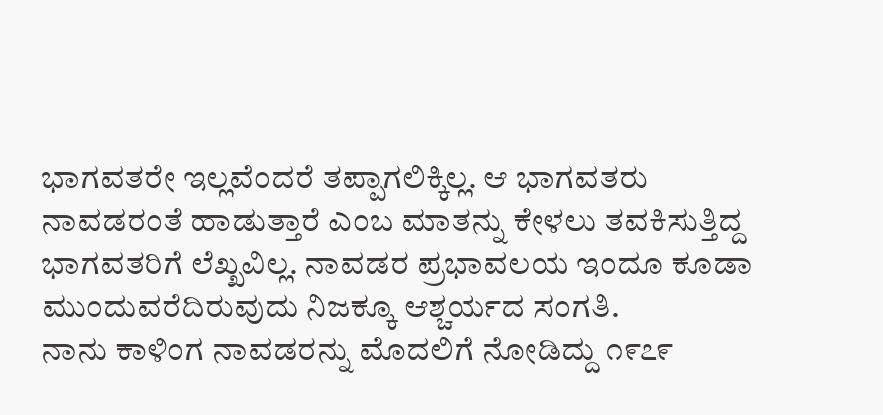ಭಾಗವತರೇ ಇಲ್ಲವೆಂದರೆ ತಪ್ಪಾಗಲಿಕ್ಕಿಲ್ಲ. ಆ ಭಾಗವತರು ನಾವಡರಂತೆ ಹಾಡುತ್ತಾರೆ ಎಂಬ ಮಾತನ್ನು ಕೇಳಲು ತವಕಿಸುತ್ತಿದ್ದ ಭಾಗವತರಿಗೆ ಲೆಖ್ಖವಿಲ್ಲ. ನಾವಡರ ಪ್ರಭಾವಲಯ ಇಂದೂ ಕೂಡಾ ಮುಂದುವರೆದಿರುವುದು ನಿಜಕ್ಕೂ ಆಶ್ಚರ್ಯದ ಸಂಗತಿ.
ನಾನು ಕಾಳಿಂಗ ನಾವಡರನ್ನು ಮೊದಲಿಗೆ ನೋಡಿದ್ದು ೧೯೭೯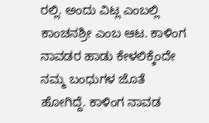ರಲ್ಲಿ. ಅಂದು ವಿಟ್ಲ ಎಂಬಲ್ಲಿ ಕಾಂಚನಶ್ರೀ ಎಂಬ ಆಟ. ಕಾಳಿಂಗ ನಾವಡರ ಹಾಡು ಕೇಳಲಿಕ್ಕೆಂದೇ ನಮ್ಮ ಬಂಧುಗಳ ಜೊತೆ ಹೋಗಿದ್ದೆ. ಕಾಳಿಂಗ ನಾವಡ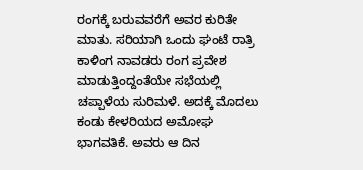ರಂಗಕ್ಕೆ ಬರುವವರೆಗೆ ಅವರ ಕುರಿತೇ ಮಾತು. ಸರಿಯಾಗಿ ಒಂದು ಘಂಟೆ ರಾತ್ರಿ ಕಾಳಿಂಗ ನಾವಡರು ರಂಗ ಪ್ರವೇಶ ಮಾಡುತ್ತಿಂದ್ದಂತೆಯೇ ಸಭೆಯಲ್ಲಿ ಚಪ್ಪಾಳೆಯ ಸುರಿಮಳೆ. ಅದಕ್ಕೆ ಮೊದಲು ಕಂಡು ಕೇಳರಿಯದ ಅಮೋಘ ಭಾಗವತಿಕೆ. ಅವರು ಆ ದಿನ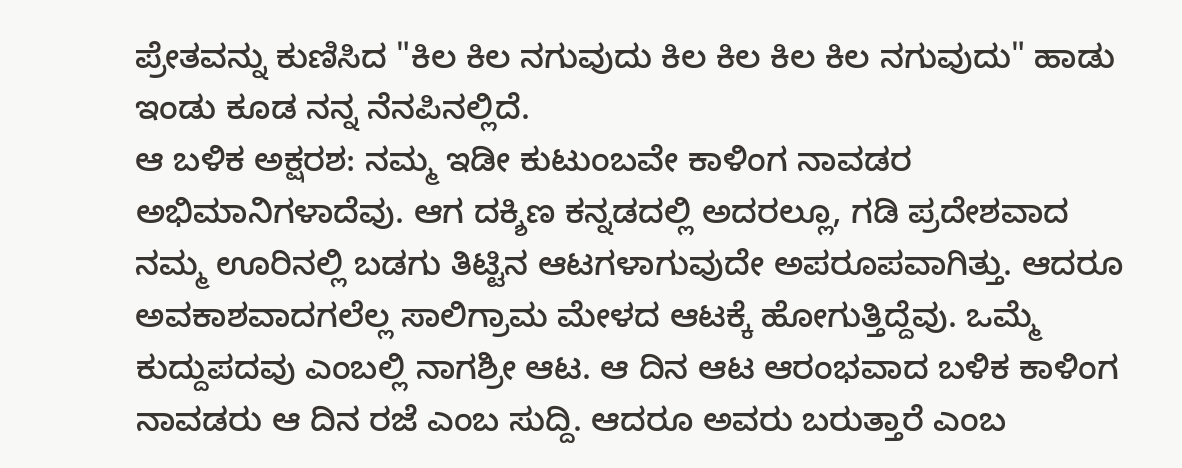ಪ್ರೇತವನ್ನು ಕುಣಿಸಿದ "ಕಿಲ ಕಿಲ ನಗುವುದು ಕಿಲ ಕಿಲ ಕಿಲ ಕಿಲ ನಗುವುದು" ಹಾಡು ಇಂಡು ಕೂಡ ನನ್ನ ನೆನಪಿನಲ್ಲಿದೆ.
ಆ ಬಳಿಕ ಅಕ್ಷರಶ: ನಮ್ಮ ಇಡೀ ಕುಟುಂಬವೇ ಕಾಳಿಂಗ ನಾವಡರ ಅಭಿಮಾನಿಗಳಾದೆವು. ಆಗ ದಕ್ಶಿಣ ಕನ್ನಡದಲ್ಲಿ ಅದರಲ್ಲೂ, ಗಡಿ ಪ್ರದೇಶವಾದ ನಮ್ಮ ಊರಿನಲ್ಲಿ ಬಡಗು ತಿಟ್ಟಿನ ಆಟಗಳಾಗುವುದೇ ಅಪರೂಪವಾಗಿತ್ತು. ಆದರೂ ಅವಕಾಶವಾದಗಲೆಲ್ಲ ಸಾಲಿಗ್ರಾಮ ಮೇಳದ ಆಟಕ್ಕೆ ಹೋಗುತ್ತಿದ್ದೆವು. ಒಮ್ಮೆ ಕುದ್ದುಪದವು ಎಂಬಲ್ಲಿ ನಾಗಶ್ರೀ ಆಟ. ಆ ದಿನ ಆಟ ಆರಂಭವಾದ ಬಳಿಕ ಕಾಳಿಂಗ ನಾವಡರು ಆ ದಿನ ರಜೆ ಎಂಬ ಸುದ್ದಿ. ಆದರೂ ಅವರು ಬರುತ್ತಾರೆ ಎಂಬ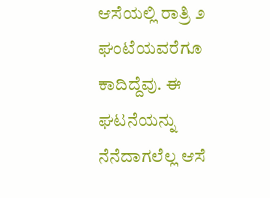ಆಸೆಯಲ್ಲಿ ರಾತ್ರಿ ೨ ಘಂಟೆಯವರೆಗೂ ಕಾದಿದ್ದೆವು. ಈ ಘಟನೆಯನ್ನು ನೆನೆದಾಗಲೆಲ್ಲ ಆಸೆ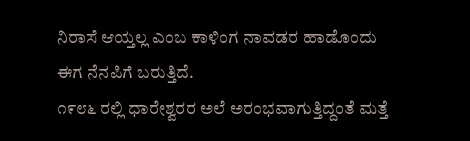ನಿರಾಸೆ ಆಯ್ತಲ್ಲ ಎಂಬ ಕಾಳಿಂಗ ನಾವಡರ ಹಾಡೊಂದು ಈಗ ನೆನಪಿಗೆ ಬರುತ್ತಿದೆ.
೧೯೮೬ ರಲ್ಲಿ ಧಾರೇಶ್ವರರ ಅಲೆ ಅರಂಭವಾಗುತ್ತಿದ್ದಂತೆ ಮತ್ತೆ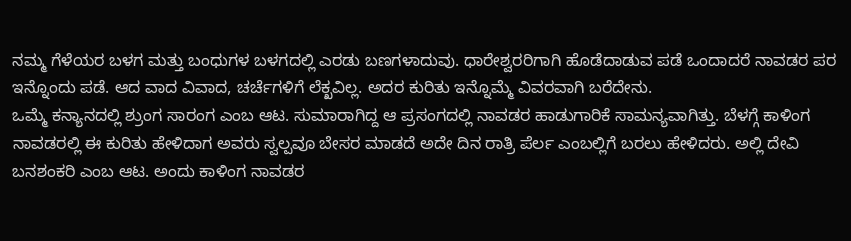ನಮ್ಮ ಗೆಳೆಯರ ಬಳಗ ಮತ್ತು ಬಂಧುಗಳ ಬಳಗದಲ್ಲಿ ಎರಡು ಬಣಗಳಾದುವು. ಧಾರೇಶ್ವರರಿಗಾಗಿ ಹೊಡೆದಾಡುವ ಪಡೆ ಒಂದಾದರೆ ನಾವಡರ ಪರ ಇನ್ನೊಂದು ಪಡೆ. ಆದ ವಾದ ವಿವಾದ, ಚರ್ಚೆಗಳಿಗೆ ಲೆಕ್ಖವಿಲ್ಲ. ಅದರ ಕುರಿತು ಇನ್ನೊಮ್ಮೆ ವಿವರವಾಗಿ ಬರೆದೇನು.
ಒಮ್ಮೆ ಕನ್ಯಾನದಲ್ಲಿ ಶ್ರುಂಗ ಸಾರಂಗ ಎಂಬ ಆಟ. ಸುಮಾರಾಗಿದ್ದ ಆ ಪ್ರಸಂಗದಲ್ಲಿ ನಾವಡರ ಹಾಡುಗಾರಿಕೆ ಸಾಮನ್ಯವಾಗಿತ್ತು. ಬೆಳಗ್ಗೆ ಕಾಳಿಂಗ ನಾವಡರಲ್ಲಿ ಈ ಕುರಿತು ಹೇಳಿದಾಗ ಅವರು ಸ್ವಲ್ಪವೂ ಬೇಸರ ಮಾಡದೆ ಅದೇ ದಿನ ರಾತ್ರಿ ಪೆರ್ಲ ಎಂಬಲ್ಲಿಗೆ ಬರಲು ಹೇಳಿದರು. ಅಲ್ಲಿ ದೇವಿ ಬನಶಂಕರಿ ಎಂಬ ಆಟ. ಅಂದು ಕಾಳಿಂಗ ನಾವಡರ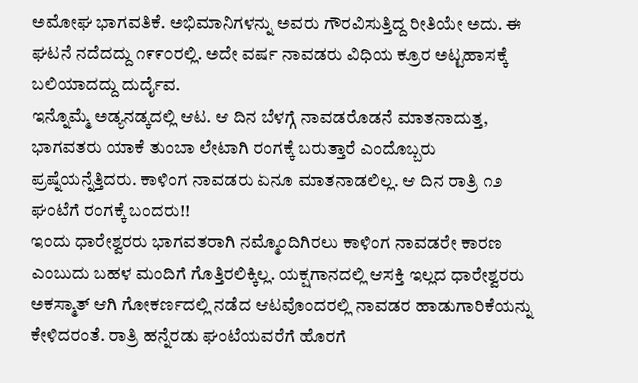ಅಮೋಘ ಭಾಗವತಿಕೆ. ಅಭಿಮಾನಿಗಳನ್ನು ಅವರು ಗೌರವಿಸುತ್ತಿದ್ದ ರೀತಿಯೇ ಅದು. ಈ ಘಟನೆ ನದೆದದ್ದು ೧೯೯೦ರಲ್ಲಿ. ಅದೇ ವರ್ಷ ನಾವಡರು ವಿಧಿಯ ಕ್ರೂರ ಅಟ್ಟಹಾಸಕ್ಕೆ ಬಲಿಯಾದದ್ದು ದುರ್ದೈವ.
ಇನ್ನೊಮ್ಮೆ ಅಡ್ಯನಡ್ಕದಲ್ಲಿ ಆಟ. ಆ ದಿನ ಬೆಳಗ್ಗೆ ನಾವಡರೊಡನೆ ಮಾತನಾದುತ್ತ, ಭಾಗವತರು ಯಾಕೆ ತುಂಬಾ ಲೇಟಾಗಿ ರಂಗಕ್ಕೆ ಬರುತ್ತಾರೆ ಎಂದೊಬ್ಬರು ಪ್ರಷ್ನೆಯನ್ನೆತ್ತಿದರು. ಕಾಳಿಂಗ ನಾವಡರು ಏನೂ ಮಾತನಾಡಲಿಲ್ಲ. ಆ ದಿನ ರಾತ್ರಿ ೧೨ ಘಂಟೆಗೆ ರಂಗಕ್ಕೆ ಬಂದರು!!
ಇಂದು ಧಾರೇಶ್ವರರು ಭಾಗವತರಾಗಿ ನಮ್ಮೊಂದಿಗಿರಲು ಕಾಳಿಂಗ ನಾವಡರೇ ಕಾರಣ ಎಂಬುದು ಬಹಳ ಮಂದಿಗೆ ಗೊತ್ತಿರಲಿಕ್ಕಿಲ್ಲ. ಯಕ್ಷಗಾನದಲ್ಲಿ ಆಸಕ್ತಿ ಇಲ್ಲದ ಧಾರೇಶ್ವರರು ಅಕಸ್ಮಾತ್ ಆಗಿ ಗೋಕರ್ಣದಲ್ಲಿ ನಡೆದ ಆಟವೊಂದರಲ್ಲಿ ನಾವಡರ ಹಾಡುಗಾರಿಕೆಯನ್ನು ಕೇಳಿದರಂತೆ. ರಾತ್ರಿ ಹನ್ನೆರಡು ಘಂಟೆಯವರೆಗೆ ಹೊರಗೆ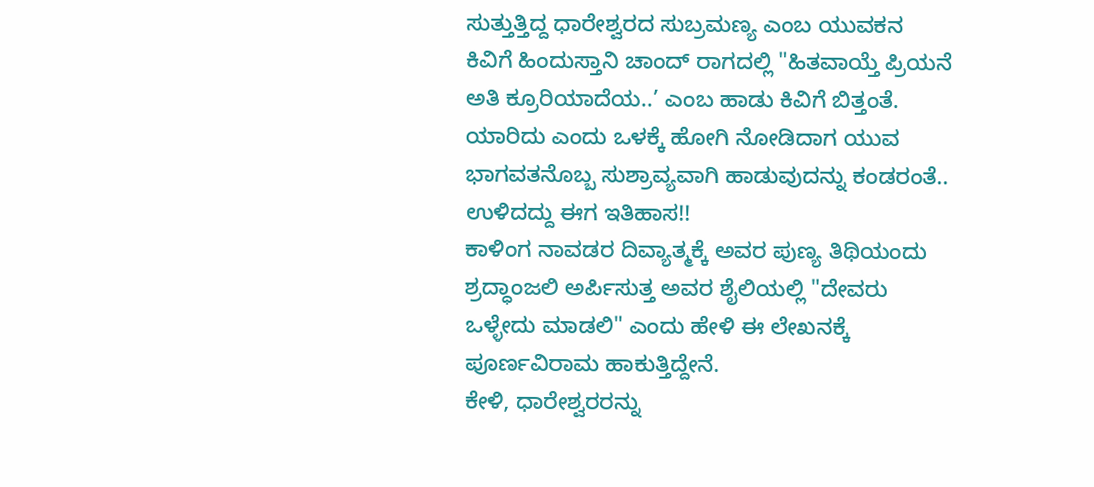ಸುತ್ತುತ್ತಿದ್ದ ಧಾರೇಶ್ವರದ ಸುಬ್ರಮಣ್ಯ ಎಂಬ ಯುವಕನ ಕಿವಿಗೆ ಹಿಂದುಸ್ತಾನಿ ಚಾಂದ್ ರಾಗದಲ್ಲಿ "ಹಿತವಾಯ್ತೆ ಪ್ರಿಯನೆ ಅತಿ ಕ್ರೂರಿಯಾದೆಯ..’ ಎಂಬ ಹಾಡು ಕಿವಿಗೆ ಬಿತ್ತಂತೆ. ಯಾರಿದು ಎಂದು ಒಳಕ್ಕೆ ಹೋಗಿ ನೋಡಿದಾಗ ಯುವ ಭಾಗವತನೊಬ್ಬ ಸುಶ್ರಾವ್ಯವಾಗಿ ಹಾಡುವುದನ್ನು ಕಂಡರಂತೆ.. ಉಳಿದದ್ದು ಈಗ ಇತಿಹಾಸ!!
ಕಾಳಿಂಗ ನಾವಡರ ದಿವ್ಯಾತ್ಮಕ್ಕೆ ಅವರ ಪುಣ್ಯ ತಿಥಿಯಂದು ಶ್ರದ್ಧಾಂಜಲಿ ಅರ್ಪಿಸುತ್ತ ಅವರ ಶೈಲಿಯಲ್ಲಿ "ದೇವರು ಒಳ್ಳೇದು ಮಾಡಲಿ" ಎಂದು ಹೇಳಿ ಈ ಲೇಖನಕ್ಕೆ ಪೂರ್ಣವಿರಾಮ ಹಾಕುತ್ತಿದ್ದೇನೆ.
ಕೇಳಿ, ಧಾರೇಶ್ವರರನ್ನು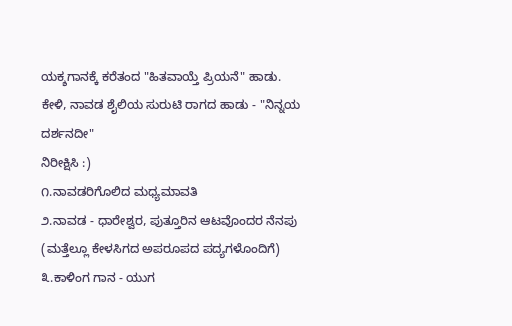ಯಕ್ಶಗಾನಕ್ಕೆ ಕರೆತಂದ "ಹಿತವಾಯ್ತೆ ಪ್ರಿಯನೆ" ಹಾಡು.
ಕೇಳಿ, ನಾವಡ ಶೈಲಿಯ ಸುರುಟಿ ರಾಗದ ಹಾಡು - "ನಿನ್ನಯ ದರ್ಶನದೀ"
ನಿರೀಕ್ಷಿಸಿ :)
೧.ನಾವಡರಿಗೊಲಿದ ಮಧ್ಯಮಾವತಿ
೨.ನಾವಡ - ಧಾರೇಶ್ವರ, ಪುತ್ತೂರಿನ ಆಟವೊಂದರ ನೆನಪು (ಮತ್ತೆಲ್ಲೂ ಕೇಳಸಿಗದ ಅಪರೂಪದ ಪದ್ಯಗಳೊಂದಿಗೆ)
೩.ಕಾಳಿಂಗ ಗಾನ - ಯುಗ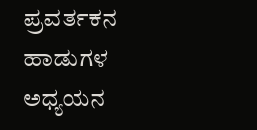ಪ್ರವರ್ತಕನ ಹಾಡುಗಳ ಅಧ್ಯಯನ